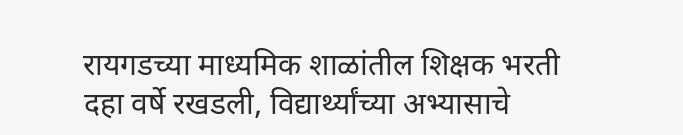रायगडच्या माध्यमिक शाळांतील शिक्षक भरती दहा वर्षे रखडली, विद्यार्थ्यांच्या अभ्यासाचे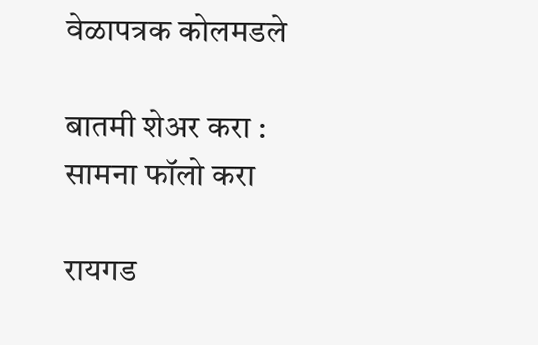वेळापत्रक कोलमडले

बातमी शेअर करा :
सामना फॉलो करा

रायगड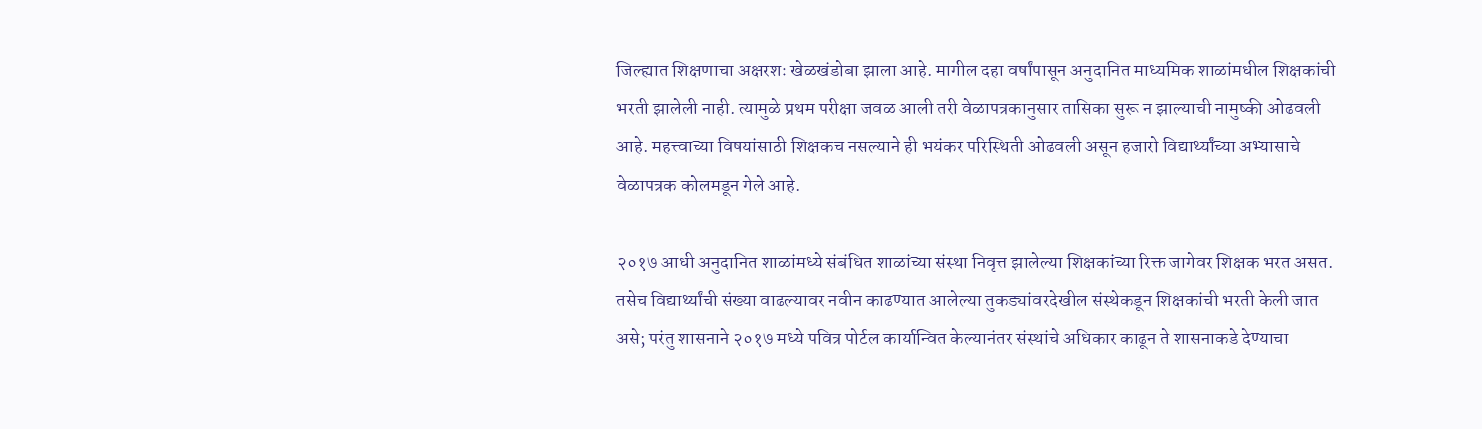जिल्ह्यात शिक्षणाचा अक्षरशः खेळखंडोबा झाला आहे. मागील दहा वर्षांपासून अनुदानित माध्यमिक शाळांमधील शिक्षकांची भरती झालेली नाही. त्यामुळे प्रथम परीक्षा जवळ आली तरी वेळापत्रकानुसार तासिका सुरू न झाल्याची नामुष्की ओढवली आहे. महत्त्वाच्या विषयांसाठी शिक्षकच नसल्याने ही भयंकर परिस्थिती ओढवली असून हजारो विद्यार्थ्यांच्या अभ्यासाचे वेळापत्रक कोलमडून गेले आहे.

२०१७ आधी अनुदानित शाळांमध्ये संबंधित शाळांच्या संस्था निवृत्त झालेल्या शिक्षकांच्या रिक्त जागेवर शिक्षक भरत असत. तसेच विद्यार्थ्यांची संख्या वाढल्यावर नवीन काढण्यात आलेल्या तुकड्यांवरदेखील संस्थेकडून शिक्षकांची भरती केली जात असे; परंतु शासनाने २०१७ मध्ये पवित्र पोर्टल कार्यान्वित केल्यानंतर संस्थांचे अधिकार काढून ते शासनाकडे देण्याचा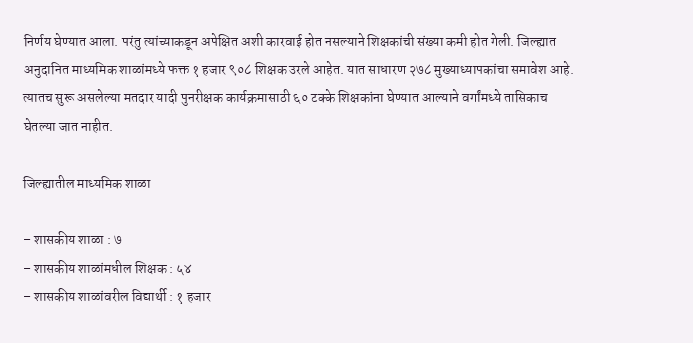निर्णय घेण्यात आला. परंतु त्यांच्याकडून अपेक्षित अशी कारवाई होत नसल्याने शिक्षकांची संख्या कमी होत गेली. जिल्ह्यात अनुदानित माध्यमिक शाळांमध्ये फक्त १ हजार ९०८ शिक्षक उरले आहेत. यात साधारण २७८ मुख्याध्यापकांचा समावेश आहे. त्यातच सुरू असलेल्या मतदार यादी पुनरीक्षक कार्यक्रमासाठी ६० टक्के शिक्षकांना घेण्यात आल्याने वर्गांमध्ये तासिकाच घेतल्या जात नाहीत.

जिल्ह्यातील माध्यमिक शाळा

– शासकीय शाळा : ७
– शासकीय शाळांमधील शिक्षक : ५४
– शासकीय शाळांवरील विद्यार्थी : १ हजार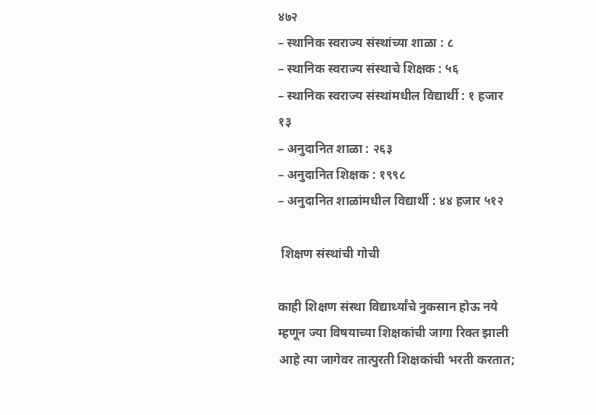४७२
– स्थानिक स्वराज्य संस्थांच्या शाळा : ८
– स्थानिक स्वराज्य संस्थाचे शिक्षक : ५६
– स्थानिक स्वराज्य संस्थांमधील विद्यार्थी : १ हजार १३
– अनुदानित शाळा : २६३
– अनुदानित शिक्षक : १९९८
– अनुदानित शाळांमधील विद्यार्थी : ४४ हजार ५१२

 शिक्षण संस्थांची गोची

काही शिक्षण संस्था विद्यार्थ्यांचे नुकसान होऊ नये म्हणून ज्या विषयाच्या शिक्षकांची जागा रिक्त झाली आहे त्या जागेवर तात्पुरती शिक्षकांची भरती करतात;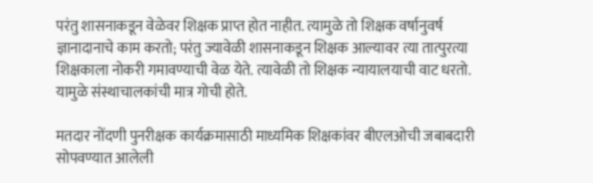परंतु शासनाकडून वेळेवर शिक्षक प्राप्त होत नाहीत. त्यामुळे तो शिक्षक वर्षानुवर्ष ज्ञानादानाचे काम करतो; परंतु ज्यावेळी शासनाकडून शिक्षक आल्यावर त्या तात्पुरत्या शिक्षकाला नोकरी गमावण्याची वेळ येते. त्यावेळी तो शिक्षक न्यायालयाची वाट धरतो. यामुळे संस्थाचालकांची मात्र गोची होते.

मतदार नोंदणी पुनरीक्षक कार्यक्रमासाठी माध्यमिक शिक्षकांवर बीएलओची जबाबदारी सोपवण्यात आलेली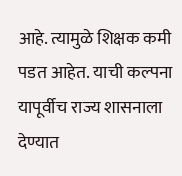आहे. त्यामुळे शिक्षक कमी पडत आहेत. याची कल्पना यापूर्वीच राज्य शासनाला देण्यात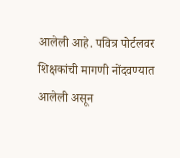आलेली आहे. पवित्र पोर्टलवर शिक्षकांची मागणी नोंदवण्यात आलेली असून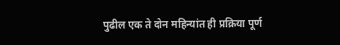पुढील एक ते दोन महिन्यांत ही प्रक्रिया पूर्ण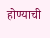होण्याची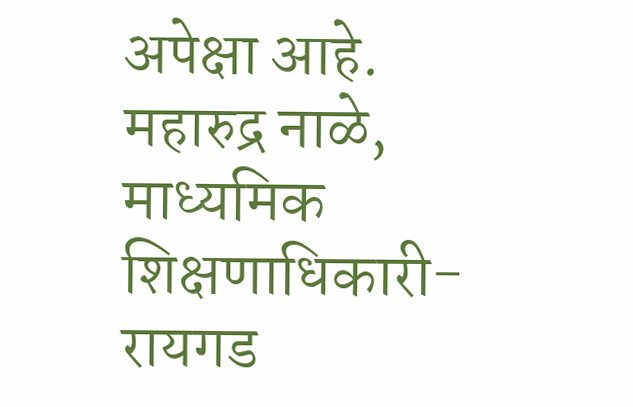अपेक्षा आहे.
महारुद्र नाळे, माध्यमिक शिक्षणाधिकारी-रायगड